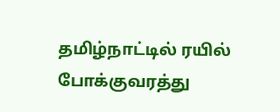தமிழ்நாட்டில் ரயில் போக்குவரத்து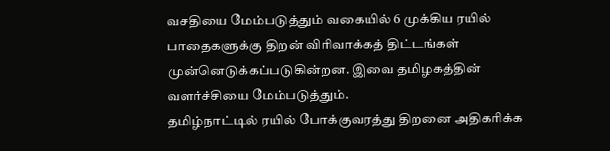வசதியை மேம்படுத்தும் வகையில் 6 முக்கிய ரயில் பாதைகளுக்கு திறன் விரிவாக்கத் திட்டங்கள் முன்னெடுக்கப்படுகின்றன. இவை தமிழகத்தின் வளர்ச்சியை மேம்படுத்தும்.
தமிழ்நாட்டில் ரயில் போக்குவரத்து திறனை அதிகரிக்க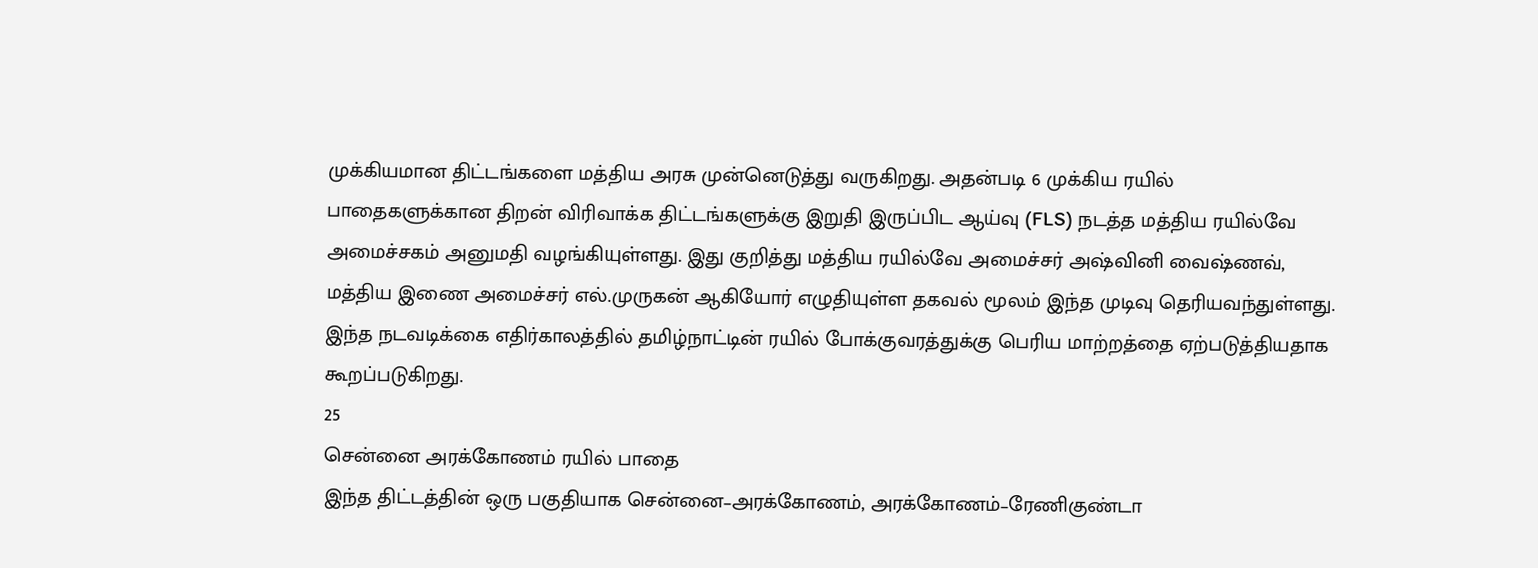முக்கியமான திட்டங்களை மத்திய அரசு முன்னெடுத்து வருகிறது. அதன்படி 6 முக்கிய ரயில் பாதைகளுக்கான திறன் விரிவாக்க திட்டங்களுக்கு இறுதி இருப்பிட ஆய்வு (FLS) நடத்த மத்திய ரயில்வே அமைச்சகம் அனுமதி வழங்கியுள்ளது. இது குறித்து மத்திய ரயில்வே அமைச்சர் அஷ்வினி வைஷ்ணவ், மத்திய இணை அமைச்சர் எல்.முருகன் ஆகியோர் எழுதியுள்ள தகவல் மூலம் இந்த முடிவு தெரியவந்துள்ளது. இந்த நடவடிக்கை எதிர்காலத்தில் தமிழ்நாட்டின் ரயில் போக்குவரத்துக்கு பெரிய மாற்றத்தை ஏற்படுத்தியதாக கூறப்படுகிறது.
25
சென்னை அரக்கோணம் ரயில் பாதை
இந்த திட்டத்தின் ஒரு பகுதியாக சென்னை–அரக்கோணம், அரக்கோணம்–ரேணிகுண்டா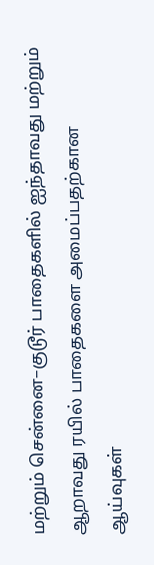மற்றும் சென்னை–குடூர் பாதைகளில் ஐந்தாவது மற்றும் ஆறாவது ரயில் பாதைகளை அமைப்பதற்கான ஆய்வுகள்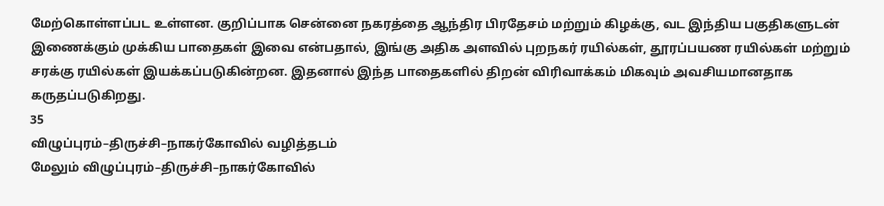மேற்கொள்ளப்பட உள்ளன. குறிப்பாக சென்னை நகரத்தை ஆந்திர பிரதேசம் மற்றும் கிழக்கு, வட இந்திய பகுதிகளுடன் இணைக்கும் முக்கிய பாதைகள் இவை என்பதால், இங்கு அதிக அளவில் புறநகர் ரயில்கள், தூரப்பயண ரயில்கள் மற்றும் சரக்கு ரயில்கள் இயக்கப்படுகின்றன. இதனால் இந்த பாதைகளில் திறன் விரிவாக்கம் மிகவும் அவசியமானதாக கருதப்படுகிறது.
35
விழுப்புரம்–திருச்சி–நாகர்கோவில் வழித்தடம்
மேலும் விழுப்புரம்–திருச்சி–நாகர்கோவில்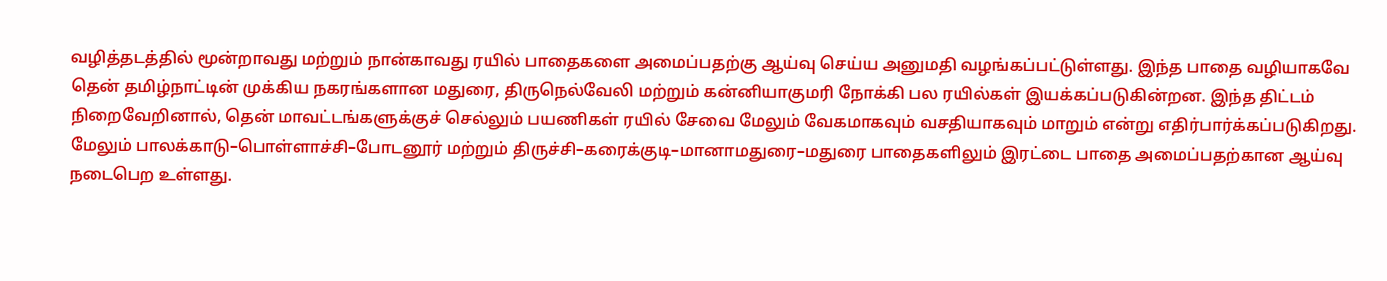வழித்தடத்தில் மூன்றாவது மற்றும் நான்காவது ரயில் பாதைகளை அமைப்பதற்கு ஆய்வு செய்ய அனுமதி வழங்கப்பட்டுள்ளது. இந்த பாதை வழியாகவே தென் தமிழ்நாட்டின் முக்கிய நகரங்களான மதுரை, திருநெல்வேலி மற்றும் கன்னியாகுமரி நோக்கி பல ரயில்கள் இயக்கப்படுகின்றன. இந்த திட்டம் நிறைவேறினால், தென் மாவட்டங்களுக்குச் செல்லும் பயணிகள் ரயில் சேவை மேலும் வேகமாகவும் வசதியாகவும் மாறும் என்று எதிர்பார்க்கப்படுகிறது.
மேலும் பாலக்காடு–பொள்ளாச்சி–போடனூர் மற்றும் திருச்சி–கரைக்குடி–மானாமதுரை–மதுரை பாதைகளிலும் இரட்டை பாதை அமைப்பதற்கான ஆய்வு நடைபெற உள்ளது.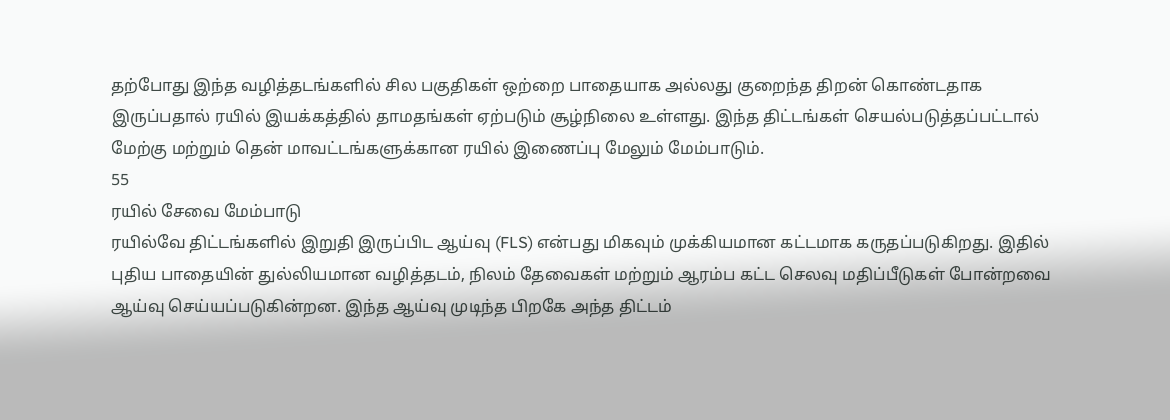தற்போது இந்த வழித்தடங்களில் சில பகுதிகள் ஒற்றை பாதையாக அல்லது குறைந்த திறன் கொண்டதாக இருப்பதால் ரயில் இயக்கத்தில் தாமதங்கள் ஏற்படும் சூழ்நிலை உள்ளது. இந்த திட்டங்கள் செயல்படுத்தப்பட்டால் மேற்கு மற்றும் தென் மாவட்டங்களுக்கான ரயில் இணைப்பு மேலும் மேம்பாடும்.
55
ரயில் சேவை மேம்பாடு
ரயில்வே திட்டங்களில் இறுதி இருப்பிட ஆய்வு (FLS) என்பது மிகவும் முக்கியமான கட்டமாக கருதப்படுகிறது. இதில் புதிய பாதையின் துல்லியமான வழித்தடம், நிலம் தேவைகள் மற்றும் ஆரம்ப கட்ட செலவு மதிப்பீடுகள் போன்றவை ஆய்வு செய்யப்படுகின்றன. இந்த ஆய்வு முடிந்த பிறகே அந்த திட்டம்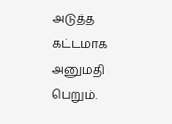அடுத்த கட்டமாக அனுமதி பெறும்.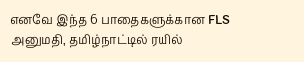எனவே இந்த 6 பாதைகளுக்கான FLS அனுமதி, தமிழ்நாட்டில் ரயில்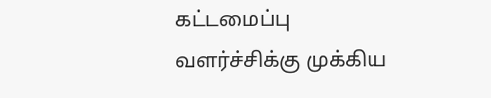கட்டமைப்பு வளர்ச்சிக்கு முக்கிய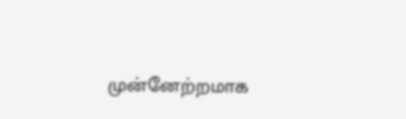முன்னேற்றமாக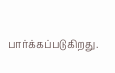பார்க்கப்படுகிறது.